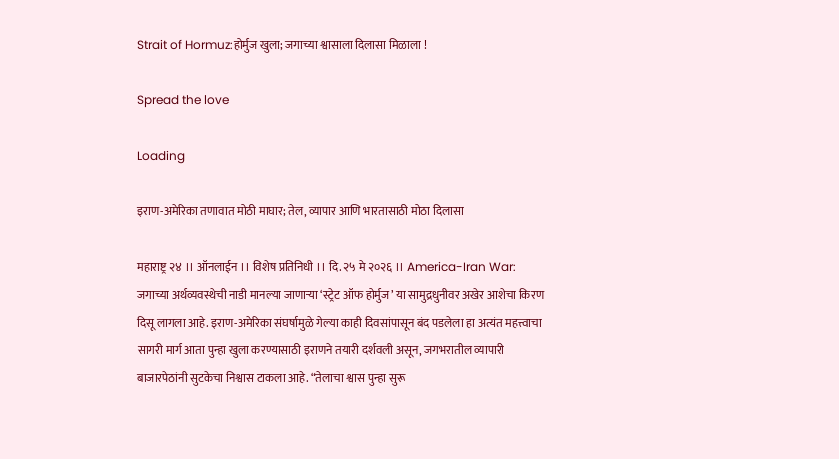Strait of Hormuz:होर्मुज खुला; जगाच्या श्वासाला दिलासा मिळाला !

Spread the love

Loading

इराण-अमेरिका तणावात मोठी माघार; तेल, व्यापार आणि भारतासाठी मोठा दिलासा

महाराष्ट्र २४ ।। ऑनलाईन ।। विशेष प्रतिनिधी ।। दि. २५ मे २०२६ ।। America-Iran War: जगाच्या अर्थव्यवस्थेची नाडी मानल्या जाणाऱ्या ‘स्ट्रेट ऑफ होर्मुज’ या सामुद्रधुनीवर अखेर आशेचा किरण दिसू लागला आहे. इराण-अमेरिका संघर्षामुळे गेल्या काही दिवसांपासून बंद पडलेला हा अत्यंत महत्त्वाचा सागरी मार्ग आता पुन्हा खुला करण्यासाठी इराणने तयारी दर्शवली असून, जगभरातील व्यापारी बाजारपेठांनी सुटकेचा निश्वास टाकला आहे. “तेलाचा श्वास पुन्हा सुरू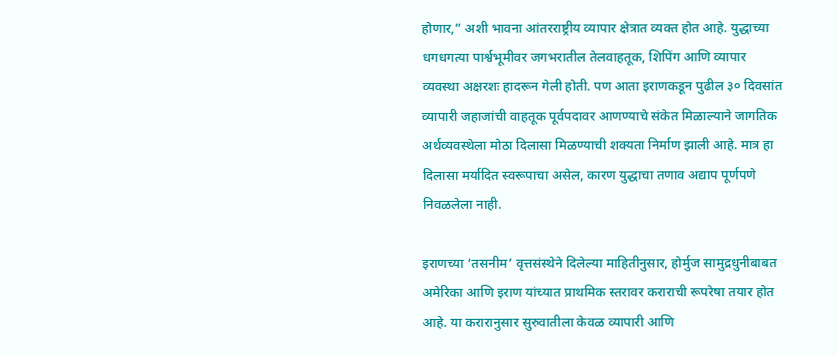होणार,” अशी भावना आंतरराष्ट्रीय व्यापार क्षेत्रात व्यक्त होत आहे. युद्धाच्या धगधगत्या पार्श्वभूमीवर जगभरातील तेलवाहतूक, शिपिंग आणि व्यापार व्यवस्था अक्षरशः हादरून गेली होती. पण आता इराणकडून पुढील ३० दिवसांत व्यापारी जहाजांची वाहतूक पूर्वपदावर आणण्याचे संकेत मिळाल्याने जागतिक अर्थव्यवस्थेला मोठा दिलासा मिळण्याची शक्यता निर्माण झाली आहे. मात्र हा दिलासा मर्यादित स्वरूपाचा असेल, कारण युद्धाचा तणाव अद्याप पूर्णपणे निवळलेला नाही.

इराणच्या ‘तसनीम’ वृत्तसंस्थेने दिलेल्या माहितीनुसार, होर्मुज सामुद्रधुनीबाबत अमेरिका आणि इराण यांच्यात प्राथमिक स्तरावर कराराची रूपरेषा तयार होत आहे. या करारानुसार सुरुवातीला केवळ व्यापारी आणि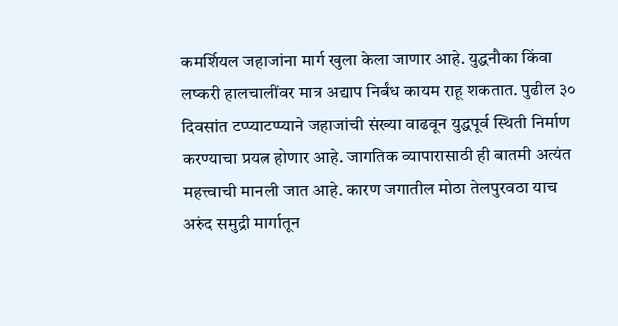कमर्शियल जहाजांना मार्ग खुला केला जाणार आहे. युद्धनौका किंवा लष्करी हालचालींवर मात्र अद्याप निर्बंध कायम राहू शकतात. पुढील ३० दिवसांत टप्प्याटप्प्याने जहाजांची संख्या वाढवून युद्धपूर्व स्थिती निर्माण करण्याचा प्रयत्न होणार आहे. जागतिक व्यापारासाठी ही बातमी अत्यंत महत्त्वाची मानली जात आहे. कारण जगातील मोठा तेलपुरवठा याच अरुंद समुद्री मार्गातून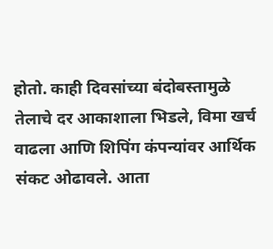होतो. काही दिवसांच्या बंदोबस्तामुळे तेलाचे दर आकाशाला भिडले, विमा खर्च वाढला आणि शिपिंग कंपन्यांवर आर्थिक संकट ओढावले. आता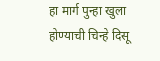हा मार्ग पुन्हा खुला होण्याची चिन्हे दिसू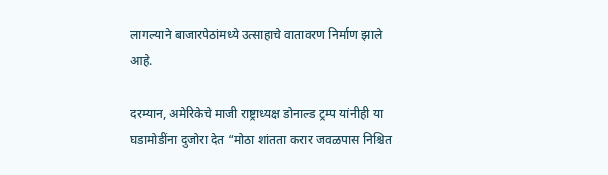लागल्याने बाजारपेठांमध्ये उत्साहाचे वातावरण निर्माण झाले आहे.

दरम्यान, अमेरिकेचे माजी राष्ट्राध्यक्ष डोनाल्ड ट्रम्प यांनीही या घडामोडींना दुजोरा देत “मोठा शांतता करार जवळपास निश्चित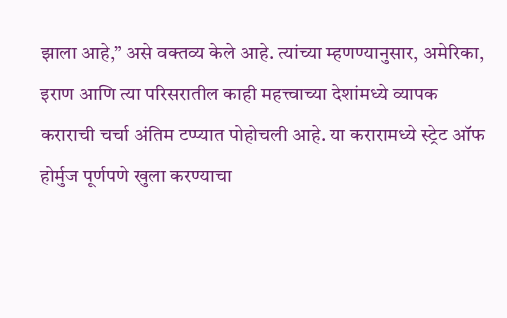झाला आहे,” असे वक्तव्य केले आहे. त्यांच्या म्हणण्यानुसार, अमेरिका, इराण आणि त्या परिसरातील काही महत्त्वाच्या देशांमध्ये व्यापक कराराची चर्चा अंतिम टप्प्यात पोहोचली आहे. या करारामध्ये स्ट्रेट ऑफ होर्मुज पूर्णपणे खुला करण्याचा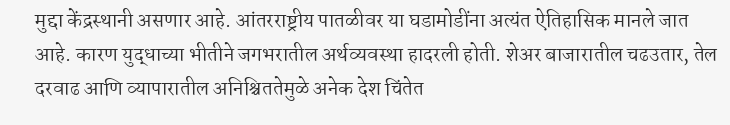मुद्दा केंद्रस्थानी असणार आहे. आंतरराष्ट्रीय पातळीवर या घडामोडींना अत्यंत ऐतिहासिक मानले जात आहे. कारण युद्धाच्या भीतीने जगभरातील अर्थव्यवस्था हादरली होती. शेअर बाजारातील चढउतार, तेल दरवाढ आणि व्यापारातील अनिश्चिततेमुळे अनेक देश चिंतेत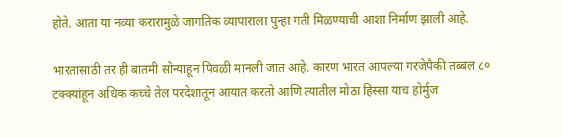होते. आता या नव्या करारामुळे जागतिक व्यापाराला पुन्हा गती मिळण्याची आशा निर्माण झाली आहे.

भारतासाठी तर ही बातमी सोन्याहून पिवळी मानली जात आहे. कारण भारत आपल्या गरजेपैकी तब्बल ८० टक्क्यांहून अधिक कच्चे तेल परदेशातून आयात करतो आणि त्यातील मोठा हिस्सा याच होर्मुज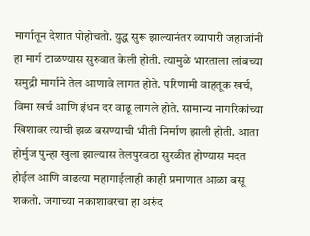मार्गातून देशात पोहोचतो. युद्ध सुरू झाल्यानंतर व्यापारी जहाजांनी हा मार्ग टाळण्यास सुरुवात केली होती. त्यामुळे भारताला लांबच्या समुद्री मार्गाने तेल आणावे लागत होते. परिणामी वाहतूक खर्च, विमा खर्च आणि इंधन दर वाढू लागले होते. सामान्य नागरिकांच्या खिशावर त्याची झळ बसण्याची भीती निर्माण झाली होती. आता होर्मुज पुन्हा खुला झाल्यास तेलपुरवठा सुरळीत होण्यास मदत होईल आणि वाढत्या महागाईलाही काही प्रमाणात आळा बसू शकतो. जगाच्या नकाशावरचा हा अरुंद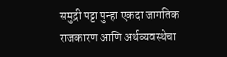समुद्री पट्टा पुन्हा एकदा जागतिक राजकारण आणि अर्थव्यवस्थेचा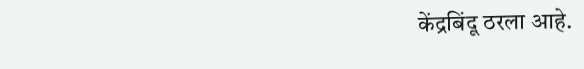केंद्रबिंदू ठरला आहे.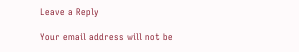Leave a Reply

Your email address will not be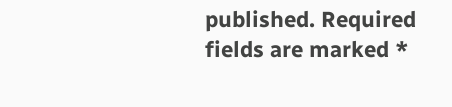published. Required fields are marked *